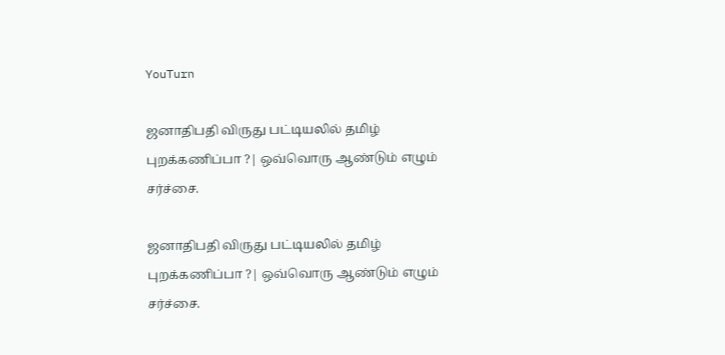YouTurn

ஜனாதிபதி விருது பட்டியலில் தமிழ் புறக்கணிப்பா ?| ஒவ்வொரு ஆண்டும் எழும் சர்ச்சை.

ஜனாதிபதி விருது பட்டியலில் தமிழ் புறக்கணிப்பா ?| ஒவ்வொரு ஆண்டும் எழும் சர்ச்சை.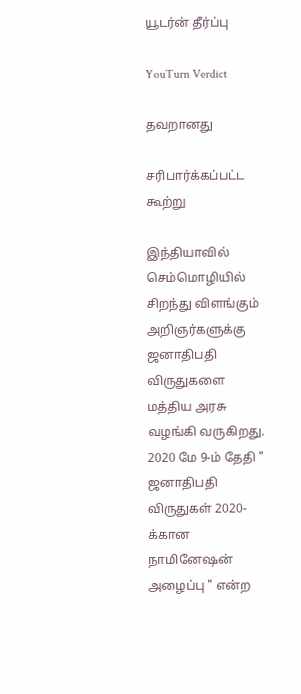யூடர்ன் தீர்ப்பு

YouTurn Verdict

தவறானது

சரிபார்க்கப்பட்ட கூற்று

இந்தியாவில் செம்மொழியில் சிறந்து விளங்கும் அறிஞர்களுக்கு ஜனாதிபதி விருதுகளை மத்திய அரசு வழங்கி வருகிறது. 2020 மே 9-ம் தேதி " ஜனாதிபதி விருதுகள் 2020-க்கான நாமினேஷன் அழைப்பு " என்ற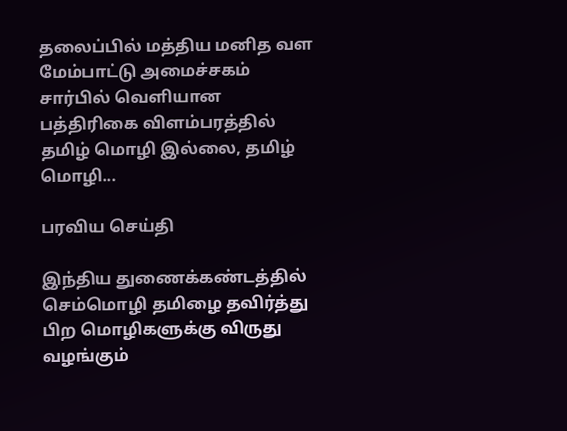தலைப்பில் மத்திய மனித வள மேம்பாட்டு அமைச்சகம் சார்பில் வெளியான பத்திரிகை விளம்பரத்தில் தமிழ் மொழி இல்லை, தமிழ் மொழி...

பரவிய செய்தி

இந்திய துணைக்கண்டத்தில் செம்மொழி தமிழை தவிர்த்து பிற மொழிகளுக்கு விருது வழங்கும்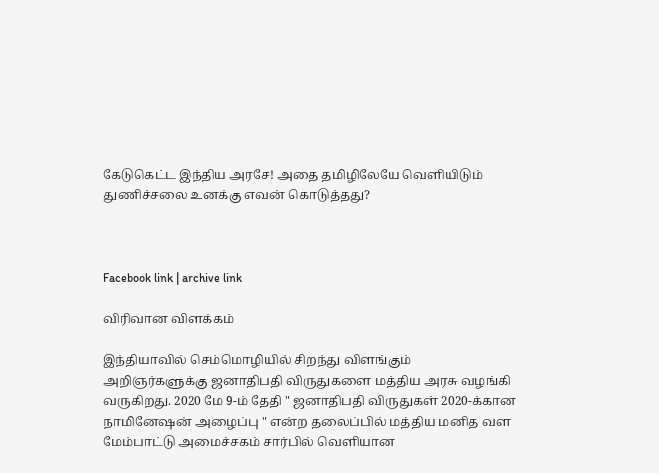கேடுகெட்ட இந்திய அரசே! அதை தமிழிலேயே வெளியிடும் துணிச்சலை உனக்கு எவன் கொடுத்தது?



Facebook link | archive link

விரிவான விளக்கம்

இந்தியாவில் செம்மொழியில் சிறந்து விளங்கும் அறிஞர்களுக்கு ஜனாதிபதி விருதுகளை மத்திய அரசு வழங்கி வருகிறது. 2020 மே 9-ம் தேதி " ஜனாதிபதி விருதுகள் 2020-க்கான நாமினேஷன் அழைப்பு " என்ற தலைப்பில் மத்திய மனித வள மேம்பாட்டு அமைச்சகம் சார்பில் வெளியான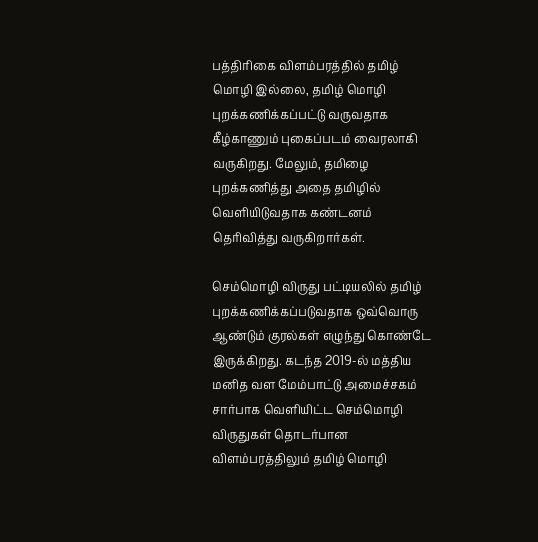பத்திரிகை விளம்பரத்தில் தமிழ் மொழி இல்லை, தமிழ் மொழி புறக்கணிக்கப்பட்டு வருவதாக கீழ்காணும் புகைப்படம் வைரலாகி வருகிறது. மேலும், தமிழை புறக்கணித்து அதை தமிழில் வெளியிடுவதாக கண்டனம் தெரிவித்து வருகிறார்கள்.

செம்மொழி விருது பட்டியலில் தமிழ் புறக்கணிக்கப்படுவதாக ஒவ்வொரு ஆண்டும் குரல்கள் எழுந்து கொண்டே இருக்கிறது. கடந்த 2019-ல் மத்திய மனித வள மேம்பாட்டு அமைச்சகம் சார்பாக வெளியிட்ட செம்மொழி விருதுகள் தொடர்பான விளம்பரத்திலும் தமிழ் மொழி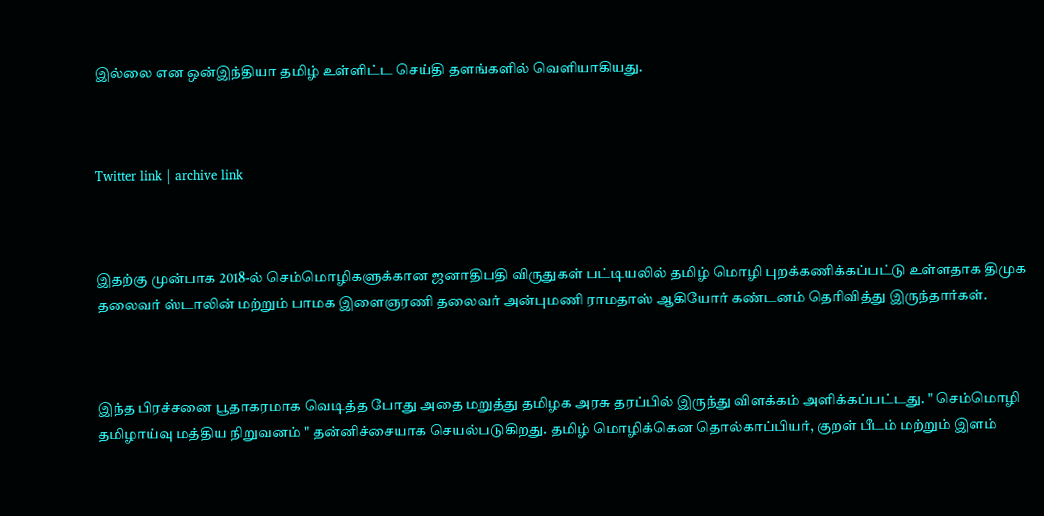இல்லை என ஒன்இந்தியா தமிழ் உள்ளிட்ட செய்தி தளங்களில் வெளியாகியது.



Twitter link | archive link



இதற்கு முன்பாக 2018-ல் செம்மொழிகளுக்கான ஜனாதிபதி விருதுகள் பட்டியலில் தமிழ் மொழி புறக்கணிக்கப்பட்டு உள்ளதாக திமுக தலைவர் ஸ்டாலின் மற்றும் பாமக இளைஞரணி தலைவர் அன்புமணி ராமதாஸ் ஆகியோர் கண்டனம் தெரிவித்து இருந்தார்கள்.



இந்த பிரச்சனை பூதாகரமாக வெடித்த போது அதை மறுத்து தமிழக அரசு தரப்பில் இருந்து விளக்கம் அளிக்கப்பட்டது. " செம்மொழி தமிழாய்வு மத்திய நிறுவனம் " தன்னிச்சையாக செயல்படுகிறது. தமிழ் மொழிக்கென தொல்காப்பியர், குறள் பீடம் மற்றும் இளம்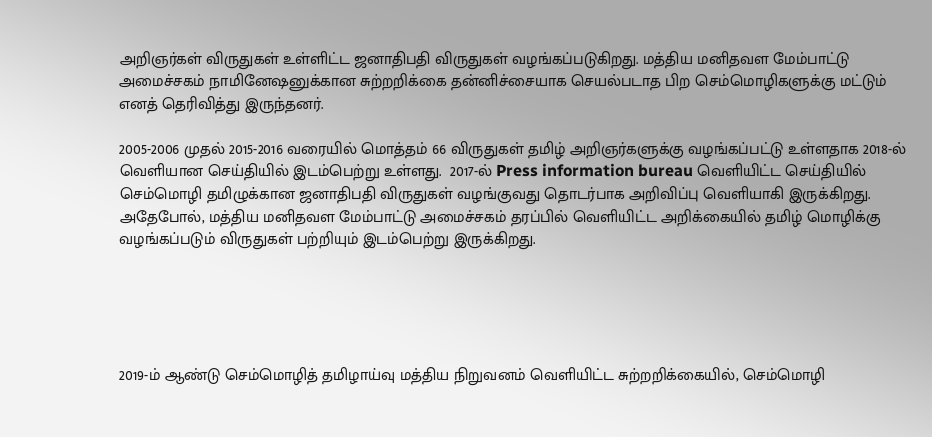அறிஞர்கள் விருதுகள் உள்ளிட்ட ஜனாதிபதி விருதுகள் வழங்கப்படுகிறது. மத்திய மனிதவள மேம்பாட்டு அமைச்சகம் நாமினேஷனுக்கான சுற்றறிக்கை தன்னிச்சையாக செயல்படாத பிற செம்மொழிகளுக்கு மட்டும் எனத் தெரிவித்து இருந்தனர்.

2005-2006 முதல் 2015-2016 வரையில் மொத்தம் 66 விருதுகள் தமிழ் அறிஞர்களுக்கு வழங்கப்பட்டு உள்ளதாக 2018-ல் வெளியான செய்தியில் இடம்பெற்று உள்ளது.  2017-ல் Press information bureau வெளியிட்ட செய்தியில் செம்மொழி தமிழுக்கான ஜனாதிபதி விருதுகள் வழங்குவது தொடர்பாக அறிவிப்பு வெளியாகி இருக்கிறது. அதேபோல், மத்திய மனிதவள மேம்பாட்டு அமைச்சகம் தரப்பில் வெளியிட்ட அறிக்கையில் தமிழ் மொழிக்கு வழங்கப்படும் விருதுகள் பற்றியும் இடம்பெற்று இருக்கிறது.





2019-ம் ஆண்டு செம்மொழித் தமிழாய்வு மத்திய நிறுவனம் வெளியிட்ட சுற்றறிக்கையில், செம்மொழி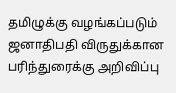தமிழுக்கு வழங்கப்படும் ஜனாதிபதி விருதுக்கான பரிந்துரைக்கு அறிவிப்பு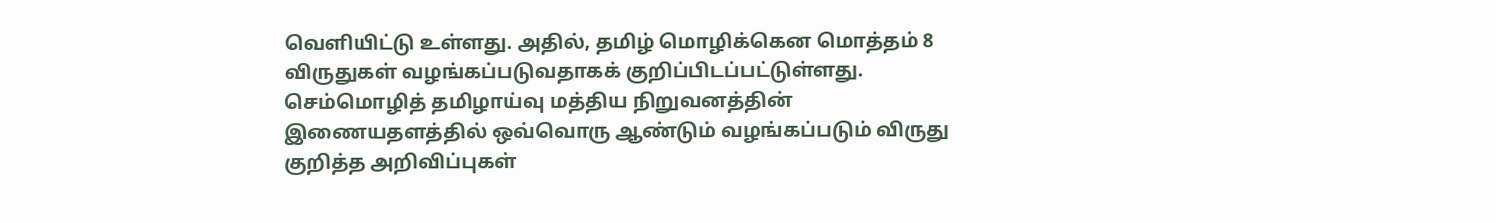வெளியிட்டு உள்ளது. அதில், தமிழ் மொழிக்கென மொத்தம் 8 விருதுகள் வழங்கப்படுவதாகக் குறிப்பிடப்பட்டுள்ளது. செம்மொழித் தமிழாய்வு மத்திய நிறுவனத்தின் இணையதளத்தில் ஒவ்வொரு ஆண்டும் வழங்கப்படும் விருது குறித்த அறிவிப்புகள்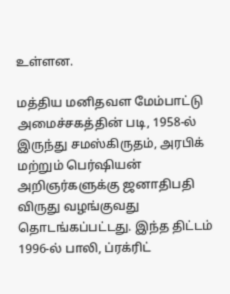உள்ளன.

மத்திய மனிதவள மேம்பாட்டு அமைச்சகத்தின் படி, 1958-ல் இருந்து சமஸ்கிருதம், அரபிக் மற்றும் பெர்ஷியன் அறிஞர்களுக்கு ஜனாதிபதி விருது வழங்குவது தொடங்கப்பட்டது. இந்த திட்டம் 1996-ல் பாலி, ப்ரக்ரிட்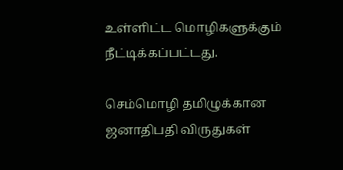உள்ளிட்ட மொழிகளுக்கும் நீட்டிக்கப்பட்டது.

செம்மொழி தமிழுக்கான ஜனாதிபதி விருதுகள்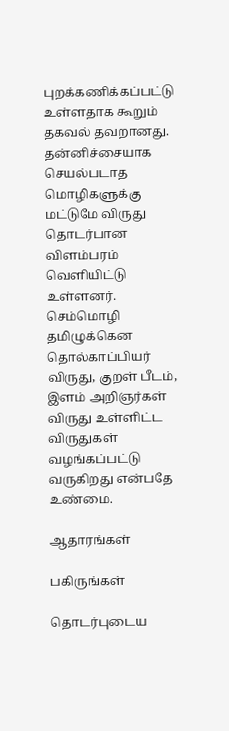புறக்கணிக்கப்பட்டு உள்ளதாக கூறும் தகவல் தவறானது. தன்னிச்சையாக செயல்படாத மொழிகளுக்கு மட்டுமே விருது தொடர்பான விளம்பரம் வெளியிட்டு உள்ளனர். செம்மொழி தமிழுக்கென தொல்காப்பியர் விருது, குறள் பீடம், இளம் அறிஞர்கள் விருது உள்ளிட்ட விருதுகள் வழங்கப்பட்டு வருகிறது என்பதே உண்மை.

ஆதாரங்கள்

பகிருங்கள்

தொடர்புடைய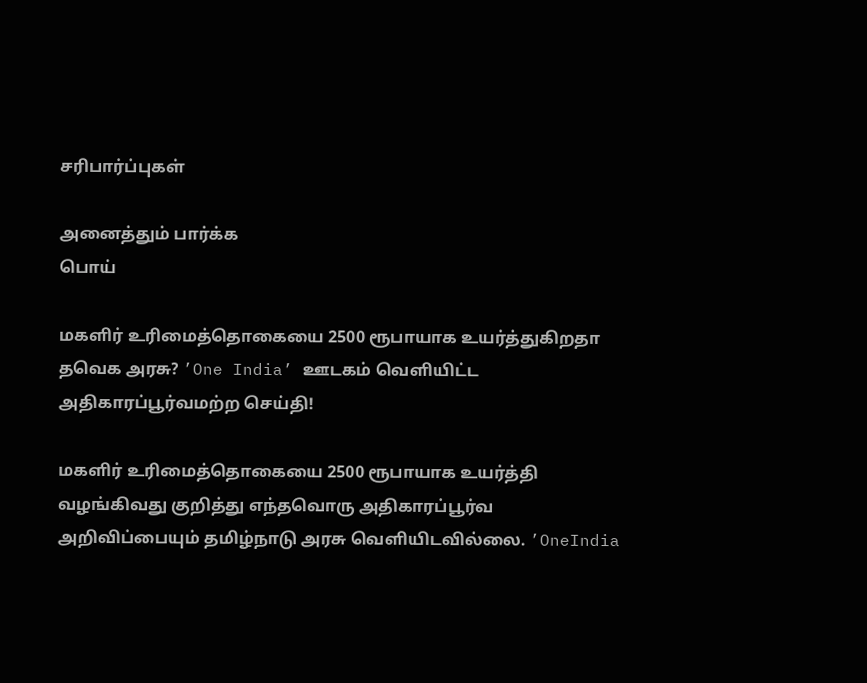சரிபார்ப்புகள்

அனைத்தும் பார்க்க
பொய்

மகளிர் உரிமைத்தொகையை 2500 ரூபாயாக உயர்த்துகிறதா தவெக அரசு? ’One India’ ஊடகம் வெளியிட்ட அதிகாரப்பூர்வமற்ற செய்தி!

மகளிர் உரிமைத்தொகையை 2500 ரூபாயாக உயர்த்தி வழங்கிவது குறித்து எந்தவொரு அதிகாரப்பூர்வ அறிவிப்பையும் தமிழ்நாடு அரசு வெளியிடவில்லை. ’OneIndia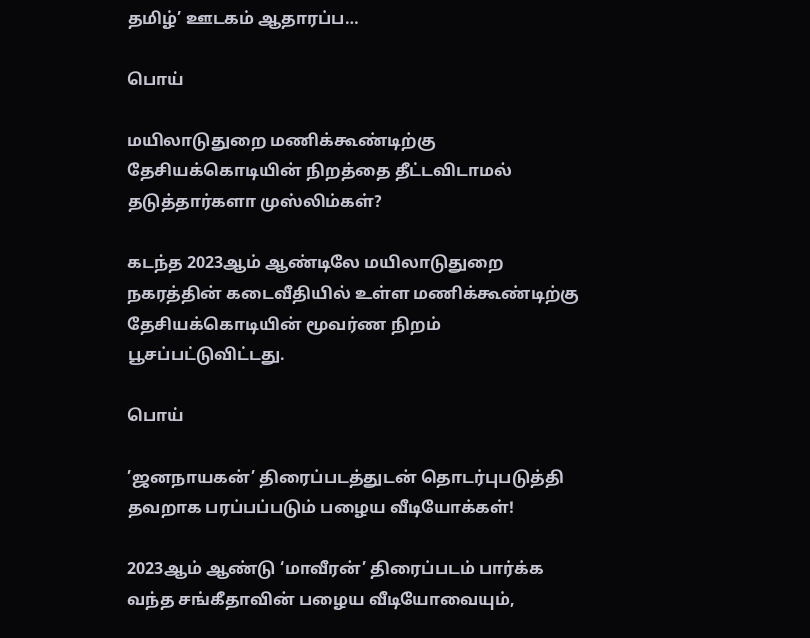தமிழ்’ ஊடகம் ஆதாரப்ப…

பொய்

மயிலாடுதுறை மணிக்கூண்டிற்கு தேசியக்கொடியின் நிறத்தை தீட்டவிடாமல் தடுத்தார்களா முஸ்லிம்கள்?

கடந்த 2023ஆம் ஆண்டிலே மயிலாடுதுறை நகரத்தின் கடைவீதியில் உள்ள மணிக்கூண்டிற்கு தேசியக்கொடியின் மூவர்ண நிறம் பூசப்பட்டுவிட்டது.

பொய்

’ஜனநாயகன்’ திரைப்படத்துடன் தொடர்புபடுத்தி தவறாக பரப்பப்படும் பழைய வீடியோக்கள்!

2023ஆம் ஆண்டு ‘மாவீரன்’ திரைப்படம் பார்க்க வந்த சங்கீதாவின் பழைய வீடியோவையும்,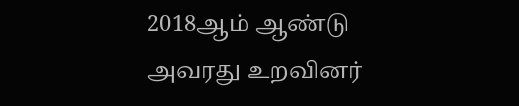2018ஆம் ஆண்டு அவரது உறவினர்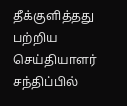தீக்குளித்தது பற்றிய செய்தியாளர் சந்திப்பில்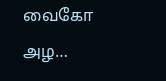வைகோ அழ…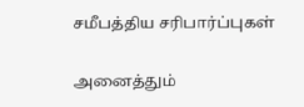சமீபத்திய சரிபார்ப்புகள்

அனைத்தும்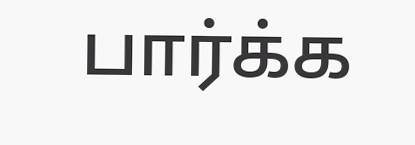பார்க்க